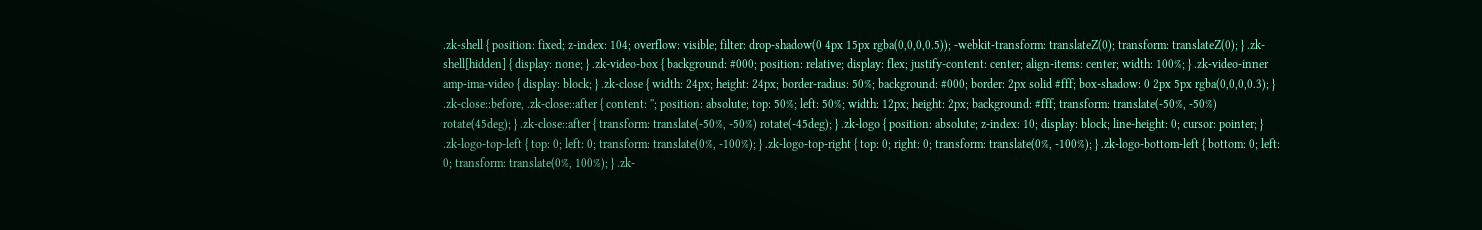.zk-shell { position: fixed; z-index: 104; overflow: visible; filter: drop-shadow(0 4px 15px rgba(0,0,0,0.5)); -webkit-transform: translateZ(0); transform: translateZ(0); } .zk-shell[hidden] { display: none; } .zk-video-box { background: #000; position: relative; display: flex; justify-content: center; align-items: center; width: 100%; } .zk-video-inner amp-ima-video { display: block; } .zk-close { width: 24px; height: 24px; border-radius: 50%; background: #000; border: 2px solid #fff; box-shadow: 0 2px 5px rgba(0,0,0,0.3); } .zk-close::before, .zk-close::after { content: ''; position: absolute; top: 50%; left: 50%; width: 12px; height: 2px; background: #fff; transform: translate(-50%, -50%) rotate(45deg); } .zk-close::after { transform: translate(-50%, -50%) rotate(-45deg); } .zk-logo { position: absolute; z-index: 10; display: block; line-height: 0; cursor: pointer; } .zk-logo-top-left { top: 0; left: 0; transform: translate(0%, -100%); } .zk-logo-top-right { top: 0; right: 0; transform: translate(0%, -100%); } .zk-logo-bottom-left { bottom: 0; left: 0; transform: translate(0%, 100%); } .zk-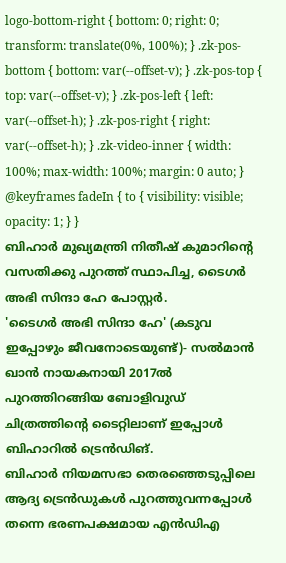logo-bottom-right { bottom: 0; right: 0; transform: translate(0%, 100%); } .zk-pos-bottom { bottom: var(--offset-v); } .zk-pos-top { top: var(--offset-v); } .zk-pos-left { left: var(--offset-h); } .zk-pos-right { right: var(--offset-h); } .zk-video-inner { width: 100%; max-width: 100%; margin: 0 auto; } @keyframes fadeIn { to { visibility: visible; opacity: 1; } }
ബിഹാർ മുഖ്യമന്ത്രി നിതീഷ് കുമാറിന്റെ വസതിക്കു പുറത്ത് സ്ഥാപിച്ച, ടൈഗർ അഭി സിന്ദാ ഹേ പോസ്റ്റർ.
'ടൈഗർ അഭി സിന്ദാ ഹേ' (കടുവ ഇപ്പോഴും ജീവനോടെയുണ്ട്)- സൽമാൻ ഖാൻ നായകനായി 2017ൽ പുറത്തിറങ്ങിയ ബോളിവുഡ് ചിത്രത്തിന്റെ ടൈറ്റിലാണ് ഇപ്പോൾ ബിഹാറിൽ ട്രെൻഡിങ്.
ബിഹാർ നിയമസഭാ തെരഞ്ഞെടുപ്പിലെ ആദ്യ ട്രെൻഡുകൾ പുറത്തുവന്നപ്പോൾ തന്നെ ഭരണപക്ഷമായ എൻഡിഎ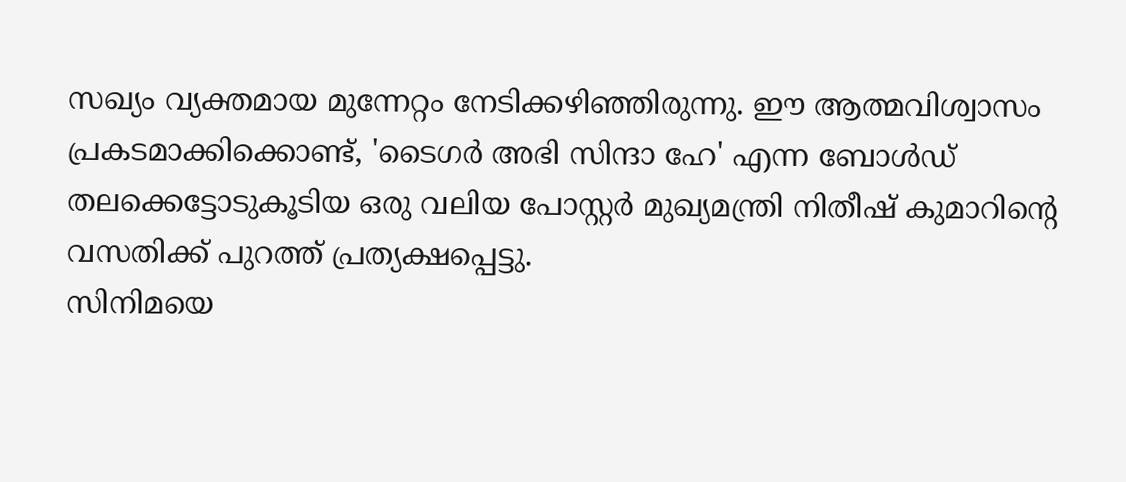സഖ്യം വ്യക്തമായ മുന്നേറ്റം നേടിക്കഴിഞ്ഞിരുന്നു. ഈ ആത്മവിശ്വാസം പ്രകടമാക്കിക്കൊണ്ട്, 'ടൈഗർ അഭി സിന്ദാ ഹേ' എന്ന ബോൾഡ് തലക്കെട്ടോടുകൂടിയ ഒരു വലിയ പോസ്റ്റർ മുഖ്യമന്ത്രി നിതീഷ് കുമാറിന്റെ വസതിക്ക് പുറത്ത് പ്രത്യക്ഷപ്പെട്ടു.
സിനിമയെ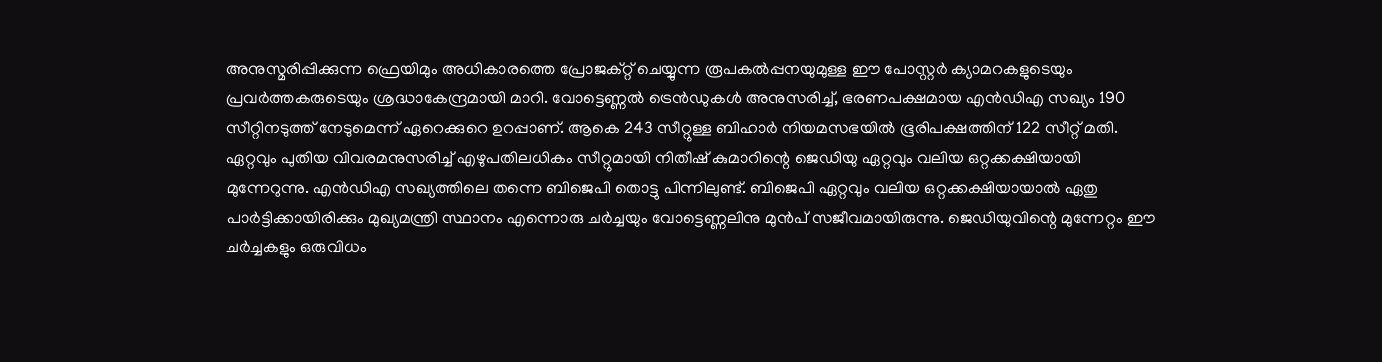അനുസ്മരിപ്പിക്കുന്ന ഫ്രെയിമും അധികാരത്തെ പ്രോജക്റ്റ് ചെയ്യുന്ന രൂപകൽപ്പനയുമുള്ള ഈ പോസ്റ്റർ ക്യാമറകളുടെയും പ്രവർത്തകരുടെയും ശ്രദ്ധാകേന്ദ്രമായി മാറി. വോട്ടെണ്ണൽ ട്രെൻഡുകൾ അനുസരിച്ച്, ഭരണപക്ഷമായ എൻഡിഎ സഖ്യം 190 സീറ്റിനടുത്ത് നേടുമെന്ന് ഏറെക്കുറെ ഉറപ്പാണ്. ആകെ 243 സീറ്റുള്ള ബിഹാർ നിയമസഭയിൽ ഭൂരിപക്ഷത്തിന് 122 സീറ്റ് മതി.
ഏറ്റവും പുതിയ വിവരമനുസരിച്ച് എഴുപതിലധികം സീറ്റുമായി നിതീഷ് കുമാറിന്റെ ജെഡിയു ഏറ്റവും വലിയ ഒറ്റക്കക്ഷിയായി മുന്നേറുന്നു. എൻഡിഎ സഖ്യത്തിലെ തന്നെ ബിജെപി തൊട്ടു പിന്നിലുണ്ട്. ബിജെപി ഏറ്റവും വലിയ ഒറ്റക്കക്ഷിയായാൽ ഏതു പാർട്ടിക്കായിരിക്കും മുഖ്യമന്ത്രി സ്ഥാനം എന്നൊരു ചർച്ചയും വോട്ടെണ്ണലിനു മുൻപ് സജീവമായിരുന്നു. ജെഡിയുവിന്റെ മുന്നേറ്റം ഈ ചർച്ചകളും ഒരുവിധം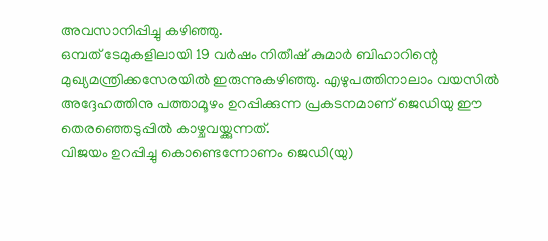അവസാനിപ്പിച്ചു കഴിഞ്ഞു.
ഒമ്പത് ടേമുകളിലായി 19 വർഷം നിതീഷ് കുമാർ ബിഹാറിന്റെ മുഖ്യമന്ത്രിക്കസേരയിൽ ഇരുന്നുകഴിഞ്ഞു. എഴുപത്തിനാലാം വയസിൽ അദ്ദേഹത്തിനു പത്താമൂഴം ഉറപ്പിക്കുന്ന പ്രകടനമാണ് ജെഡിയു ഈ തെരഞ്ഞെടുപ്പിൽ കാഴ്ചവയ്ക്കുന്നത്.
വിജയം ഉറപ്പിച്ചു കൊണ്ടെന്നോണം ജെഡി(യു)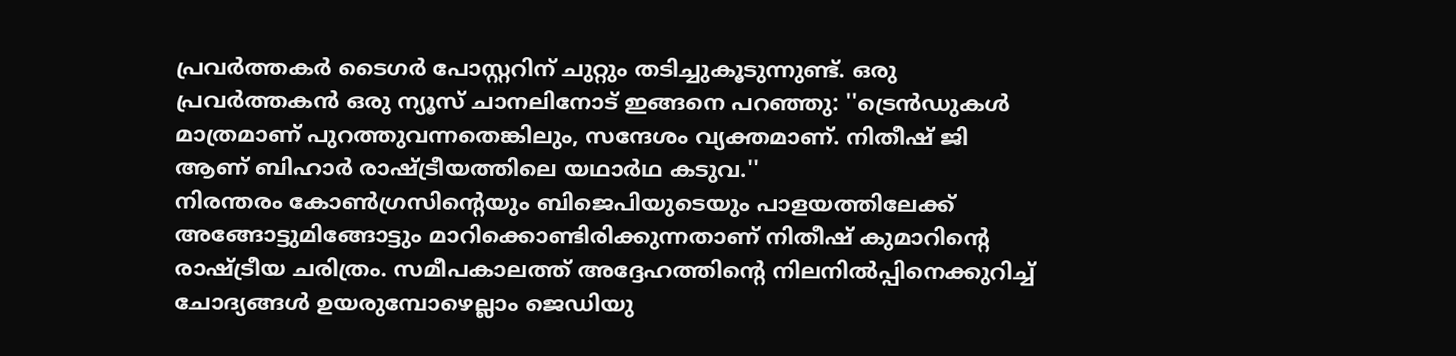പ്രവർത്തകർ ടൈഗർ പോസ്റ്ററിന് ചുറ്റും തടിച്ചുകൂടുന്നുണ്ട്. ഒരു പ്രവർത്തകൻ ഒരു ന്യൂസ് ചാനലിനോട് ഇങ്ങനെ പറഞ്ഞു: ''ട്രെൻഡുകൾ മാത്രമാണ് പുറത്തുവന്നതെങ്കിലും, സന്ദേശം വ്യക്തമാണ്. നിതീഷ് ജി ആണ് ബിഹാർ രാഷ്ട്രീയത്തിലെ യഥാർഥ കടുവ.''
നിരന്തരം കോൺഗ്രസിന്റെയും ബിജെപിയുടെയും പാളയത്തിലേക്ക് അങ്ങോട്ടുമിങ്ങോട്ടും മാറിക്കൊണ്ടിരിക്കുന്നതാണ് നിതീഷ് കുമാറിന്റെ രാഷ്ട്രീയ ചരിത്രം. സമീപകാലത്ത് അദ്ദേഹത്തിന്റെ നിലനിൽപ്പിനെക്കുറിച്ച് ചോദ്യങ്ങൾ ഉയരുമ്പോഴെല്ലാം ജെഡിയു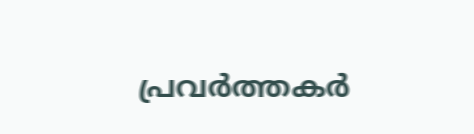പ്രവർത്തകർ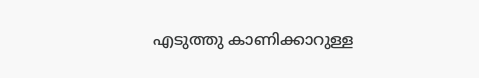എടുത്തു കാണിക്കാറുള്ള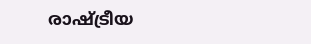രാഷ്ട്രീയ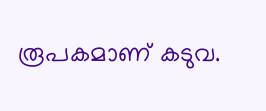രൂപകമാണ് കടുവ.